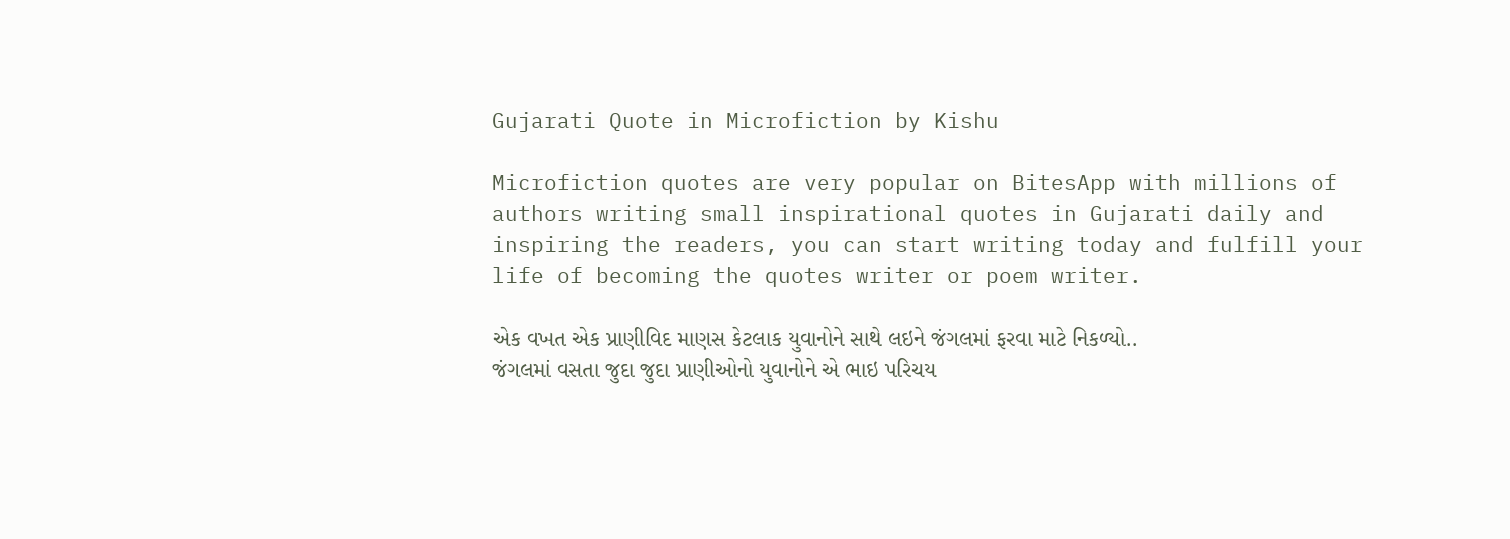Gujarati Quote in Microfiction by Kishu

Microfiction quotes are very popular on BitesApp with millions of authors writing small inspirational quotes in Gujarati daily and inspiring the readers, you can start writing today and fulfill your life of becoming the quotes writer or poem writer.

એક વખત એક પ્રાણીવિદ માણસ કેટલાક યુવાનોને સાથે લઇને જંગલમાં ફરવા માટે નિકળ્યો..
જંગલમાં વસતા જુદા જુદા પ્રાણીઓનો યુવાનોને એ ભાઇ પરિચય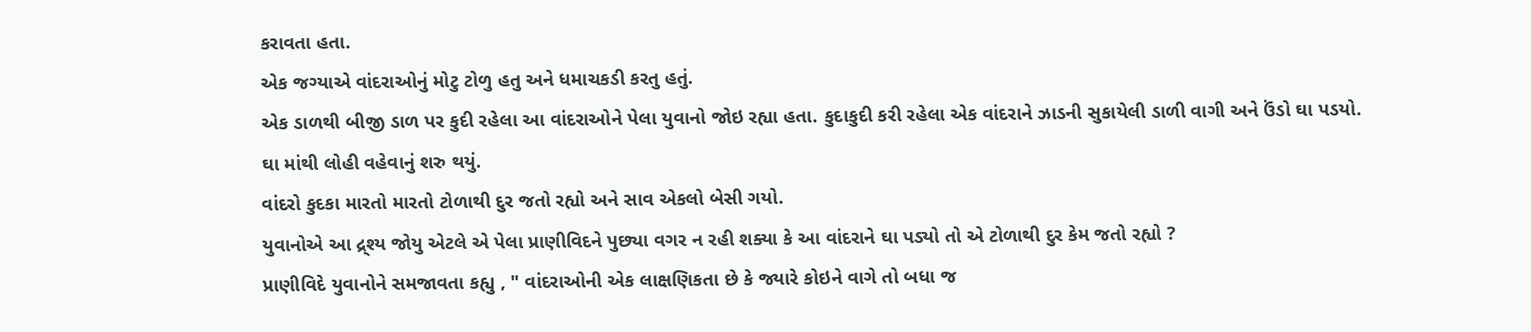કરાવતા હતા.
એક જગ્યાએ વાંદરાઓનું મોટુ ટોળુ હતુ અને ધમાચકડી કરતુ હતું.
એક ડાળથી બીજી ડાળ પર કુદી રહેલા આ વાંદરાઓને પેલા યુવાનો જોઇ રહ્યા હતા. કુદાકુદી કરી રહેલા એક વાંદરાને ઝાડની સુકાયેલી ડાળી વાગી અને ઉંડો ઘા પડયો.
ઘા માંથી લોહી વહેવાનું શરુ થયું.
વાંદરો કુદકા મારતો મારતો ટોળાથી દુર જતો રહ્યો અને સાવ એકલો બેસી ગયો.
યુવાનોએ આ દ્ર્શ્ય જોયુ એટલે એ પેલા પ્રાણીવિદને પુછ્યા વગર ન રહી શક્યા કે આ વાંદરાને ઘા પડ્યો તો એ ટોળાથી દુર કેમ જતો રહ્યો ?
પ્રાણીવિદે યુવાનોને સમજાવતા કહ્યુ , " વાંદરાઓની એક લાક્ષણિકતા છે કે જ્યારે કોઇને વાગે તો બધા જ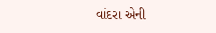વાંદરા એની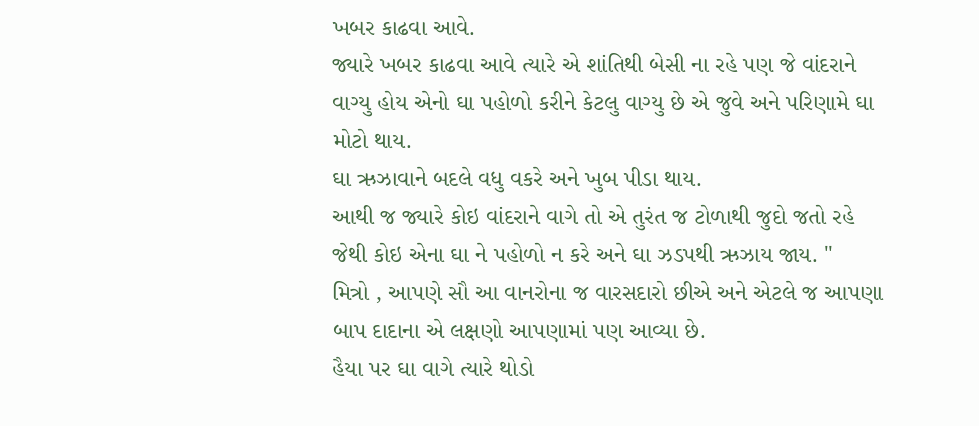ખબર કાઢવા આવે.
જ્યારે ખબર કાઢવા આવે ત્યારે એ શાંતિથી બેસી ના રહે પણ જે વાંદરાને વાગ્યુ હોય એનો ઘા પહોળો કરીને કેટલુ વાગ્યુ છે એ જુવે અને પરિણામે ઘા મોટો થાય.
ઘા ઋઝાવાને બદલે વધુ વકરે અને ખુબ પીડા થાય.
આથી જ જ્યારે કોઇ વાંદરાને વાગે તો એ તુરંત જ ટોળાથી જુદો જતો રહે જેથી કોઇ એના ઘા ને પહોળો ન કરે અને ઘા ઝડપથી ઋઝાય જાય. "
મિત્રો , આપણે સૌ આ વાનરોના જ વારસદારો છીએ અને એટલે જ આપણા બાપ દાદાના એ લક્ષણો આપણામાં પણ આવ્યા છે.
હૈયા પર ઘા વાગે ત્યારે થોડો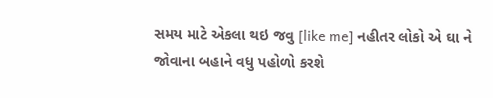સમય માટે એકલા થઇ જવુ [like me] નહીતર લોકો એ ઘા ને જોવાના બહાને વધુ પહોળો કરશે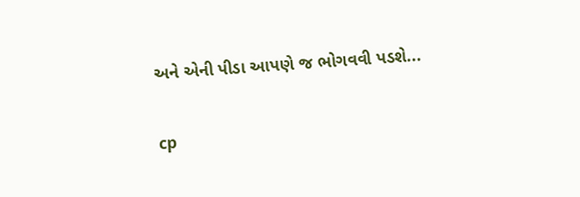અને એની પીડા આપણે જ ભોગવવી પડશે...

cp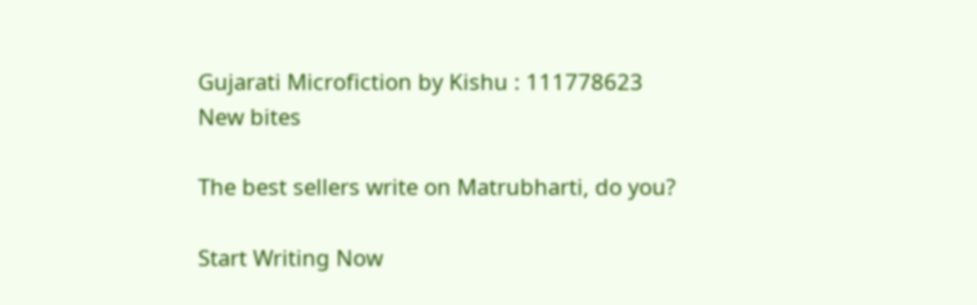Gujarati Microfiction by Kishu : 111778623
New bites

The best sellers write on Matrubharti, do you?

Start Writing Now